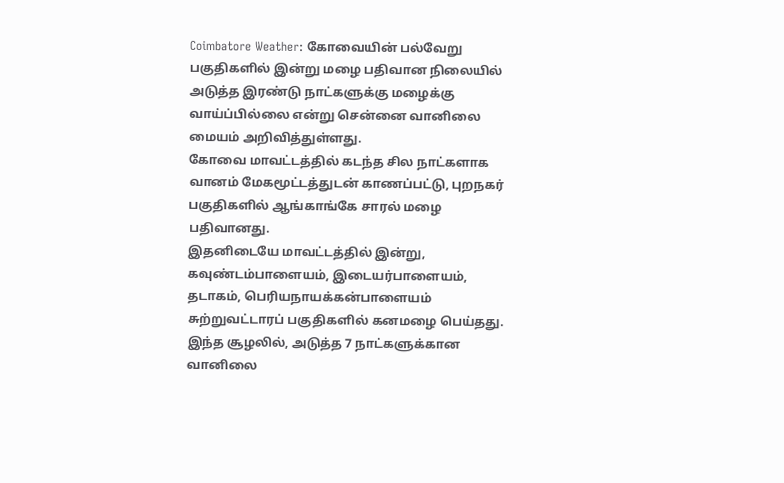Coimbatore Weather: கோவையின் பல்வேறு பகுதிகளில் இன்று மழை பதிவான நிலையில் அடுத்த இரண்டு நாட்களுக்கு மழைக்கு வாய்ப்பில்லை என்று சென்னை வானிலை மையம் அறிவித்துள்ளது.
கோவை மாவட்டத்தில் கடந்த சில நாட்களாக வானம் மேகமூட்டத்துடன் காணப்பட்டு, புறநகர் பகுதிகளில் ஆங்காங்கே சாரல் மழை பதிவானது.
இதனிடையே மாவட்டத்தில் இன்று, கவுண்டம்பாளையம், இடையர்பாளையம், தடாகம், பெரியநாயக்கன்பாளையம் சுற்றுவட்டாரப் பகுதிகளில் கனமழை பெய்தது.
இந்த சூழலில், அடுத்த 7 நாட்களுக்கான வானிலை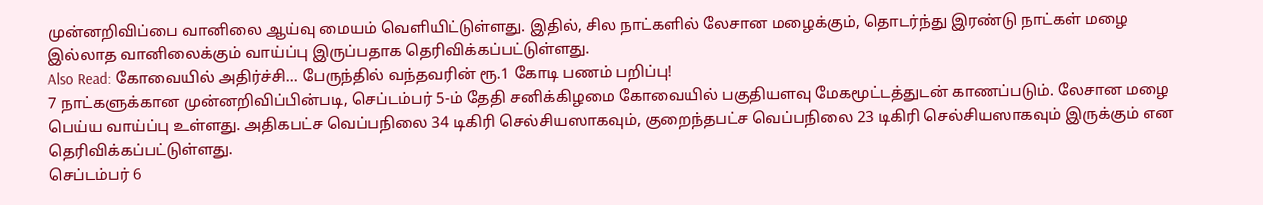முன்னறிவிப்பை வானிலை ஆய்வு மையம் வெளியிட்டுள்ளது. இதில், சில நாட்களில் லேசான மழைக்கும், தொடர்ந்து இரண்டு நாட்கள் மழை இல்லாத வானிலைக்கும் வாய்ப்பு இருப்பதாக தெரிவிக்கப்பட்டுள்ளது.
Also Read: கோவையில் அதிர்ச்சி… பேருந்தில் வந்தவரின் ரூ.1 கோடி பணம் பறிப்பு!
7 நாட்களுக்கான முன்னறிவிப்பின்படி, செப்டம்பர் 5-ம் தேதி சனிக்கிழமை கோவையில் பகுதியளவு மேகமூட்டத்துடன் காணப்படும். லேசான மழை பெய்ய வாய்ப்பு உள்ளது. அதிகபட்ச வெப்பநிலை 34 டிகிரி செல்சியஸாகவும், குறைந்தபட்ச வெப்பநிலை 23 டிகிரி செல்சியஸாகவும் இருக்கும் என தெரிவிக்கப்பட்டுள்ளது.
செப்டம்பர் 6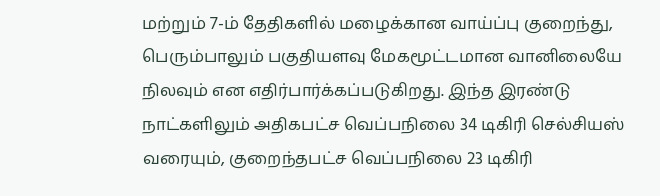மற்றும் 7-ம் தேதிகளில் மழைக்கான வாய்ப்பு குறைந்து, பெரும்பாலும் பகுதியளவு மேகமூட்டமான வானிலையே நிலவும் என எதிர்பார்க்கப்படுகிறது. இந்த இரண்டு நாட்களிலும் அதிகபட்ச வெப்பநிலை 34 டிகிரி செல்சியஸ் வரையும், குறைந்தபட்ச வெப்பநிலை 23 டிகிரி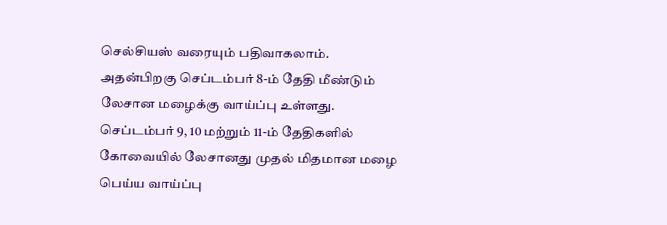செல்சியஸ் வரையும் பதிவாகலாம்.
அதன்பிறகு செப்டம்பர் 8-ம் தேதி மீண்டும் லேசான மழைக்கு வாய்ப்பு உள்ளது. செப்டம்பர் 9, 10 மற்றும் 11-ம் தேதிகளில் கோவையில் லேசானது முதல் மிதமான மழை பெய்ய வாய்ப்பு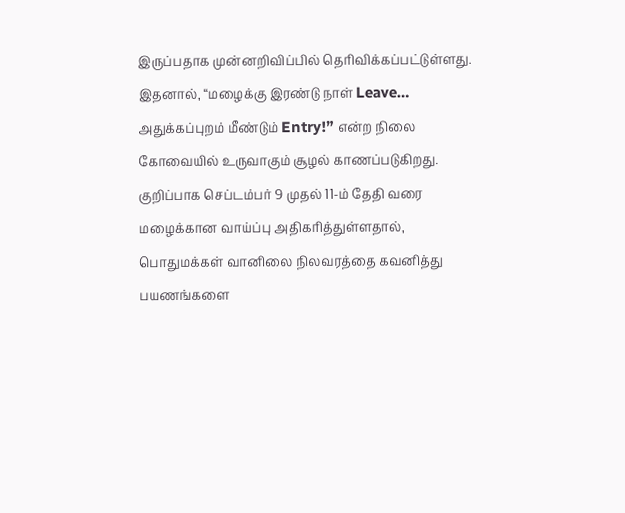இருப்பதாக முன்னறிவிப்பில் தெரிவிக்கப்பட்டுள்ளது.
இதனால், “மழைக்கு இரண்டு நாள் Leave… அதுக்கப்புறம் மீண்டும் Entry!” என்ற நிலை கோவையில் உருவாகும் சூழல் காணப்படுகிறது. குறிப்பாக செப்டம்பர் 9 முதல் 11-ம் தேதி வரை மழைக்கான வாய்ப்பு அதிகரித்துள்ளதால், பொதுமக்கள் வானிலை நிலவரத்தை கவனித்து பயணங்களை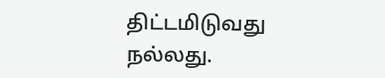திட்டமிடுவது நல்லது.